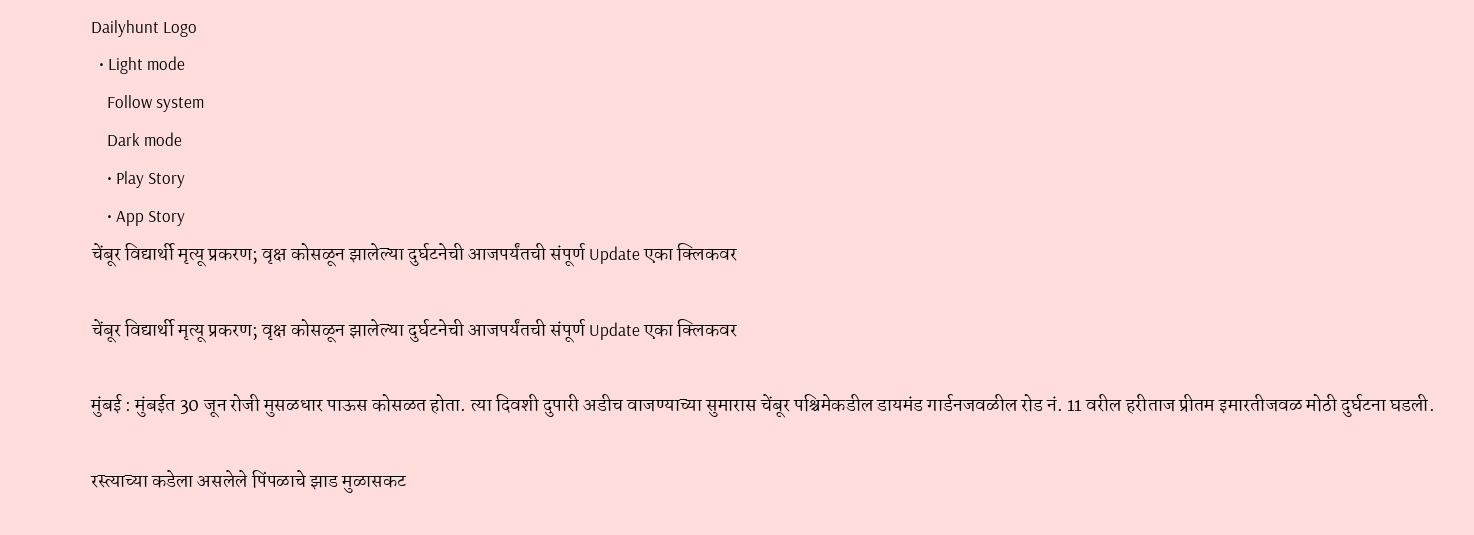Dailyhunt Logo
  • Light mode
    Follow system
    Dark mode
    • Play Story
    • App Story
चेंबूर विद्यार्थी मृत्यू प्रकरण; वृक्ष कोसळून झालेल्या दुर्घटनेची आजपर्यंतची संपूर्ण Update एका क्लिकवर

चेंबूर विद्यार्थी मृत्यू प्रकरण; वृक्ष कोसळून झालेल्या दुर्घटनेची आजपर्यंतची संपूर्ण Update एका क्लिकवर

मुंबई : मुंबईत 30 जून रोजी मुसळधार पाऊस कोसळत होता. त्या दिवशी दुपारी अडीच वाजण्याच्या सुमारास चेंबूर पश्चिमेकडील डायमंड गार्डनजवळील रोड नं. 11 वरील हरीताज प्रीतम इमारतीजवळ मोठी दुर्घटना घडली.

रस्त्याच्या कडेला असलेले पिंपळाचे झाड मुळासकट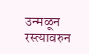उन्मळून रस्त्यावरुन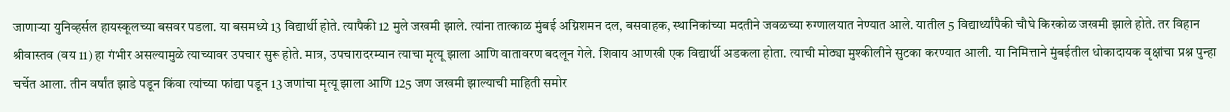जाणाऱ्या युनिव्हर्सल हायस्कूलच्या बसवर पडला. या बसमध्ये 13 विद्यार्थी होते. त्यापैकी 12 मुले जखमी झाले. त्यांना तात्काळ मुंबई अग्निशमन दल, बसवाहक, स्थानिकांच्या मदतीने जवळच्या रुग्णालयात नेण्यात आले. यातील 5 विद्यार्थ्यांपैकी चौघे किरकोळ जखमी झाले होते. तर विहान श्रीवास्तव (वय 11) हा गंभीर असल्यामुळे त्याच्यावर उपचार सुरू होते. मात्र, उपचारादरम्यान त्याचा मृत्यू झाला आणि वातावरण बदलून गेले. शिवाय आणखी एक विद्यार्थी अडकला होता. त्याची मोठ्या मुश्कीलीने सुटका करण्यात आली. या निमित्ताने मुंबईतील धोकादायक वृक्षांचा प्रश्न पुन्हा चर्चेत आला. तीन वर्षांत झाडे पडून किंवा त्यांच्या फांद्या पडून 13 जणांचा मृत्यू झाला आणि 125 जण जखमी झाल्याची माहिती समोर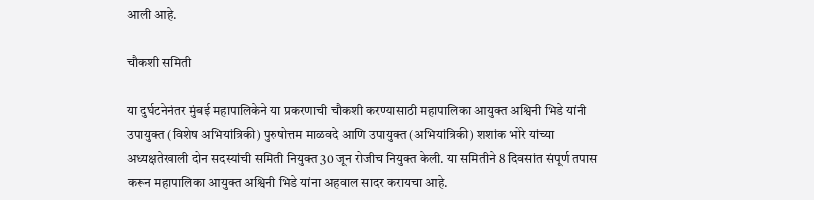आली आहे.

चौकशी समिती

या दुर्घटनेनंतर मुंबई महापालिकेने या प्रकरणाची चौकशी करण्यासाठी महापालिका आयुक्त अश्विनी भिडे यांनी उपायुक्त (विशेष अभियांत्रिकी) पुरुषोत्तम माळवदे आणि उपायुक्त (अभियांत्रिकी) शशांक भोरे यांच्या अध्यक्षतेखाली दोन सदस्यांची समिती नियुक्त 30 जून रोजीच नियुक्त केली. या समितीने 8 दिवसांत संपूर्ण तपास करून महापालिका आयुक्त अश्विनी भिडे यांना अहवाल सादर करायचा आहे.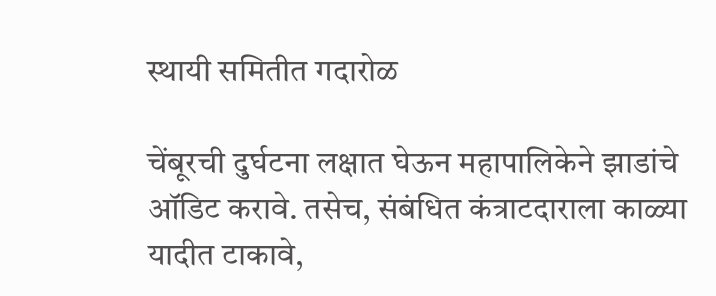स्थायी समितीत गदारोळ

चेंबूरची दुर्घटना लक्षात घेऊन महापालिकेने झाडांचे ऑडिट करावे. तसेच, संबंधित कंत्राटदाराला काळ्या यादीत टाकावे,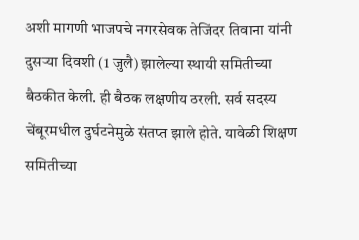अशी मागणी भाजपचे नगरसेवक तेजिंदर तिवाना यांनी दुसऱ्या दिवशी (1 जुलै) झालेल्या स्थायी समितीच्या बैठकीत केली. ही बैठक लक्षणीय ठरली. सर्व सदस्य चेंबूरमधील दुर्घटनेमुळे संतप्त झाले होते. यावेळी शिक्षण समितीच्या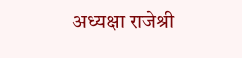अध्यक्षा राजेश्री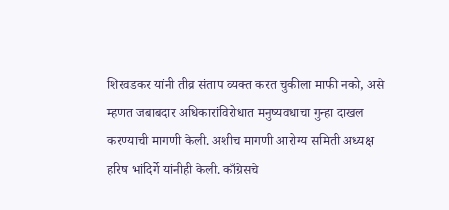शिरवडकर यांनी तीव्र संताप व्यक्त करत चुकीला माफी नको, असे म्हणत जबाबदार अधिकारांविरोधात मनुष्यवधाचा गुन्हा दाखल करण्याची मागणी केली. अशीच मागणी आरोग्य समिती अध्यक्ष हरिष भांदिर्गे यांनीही केली. काँग्रेसचे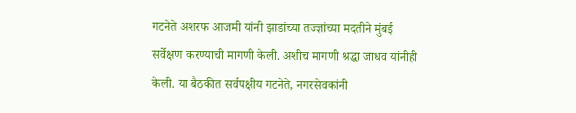गटनेते अशरफ आजमी यांनी झाडांच्या तज्ज्ञांच्या मदतीने मुंबई सर्वेक्षण करण्याची मागणी केली. अशीच मागणी श्रद्धा जाधव यांनीही केली. या बैठकीत सर्वपक्षीय गटनेते, नगरसेवकांनी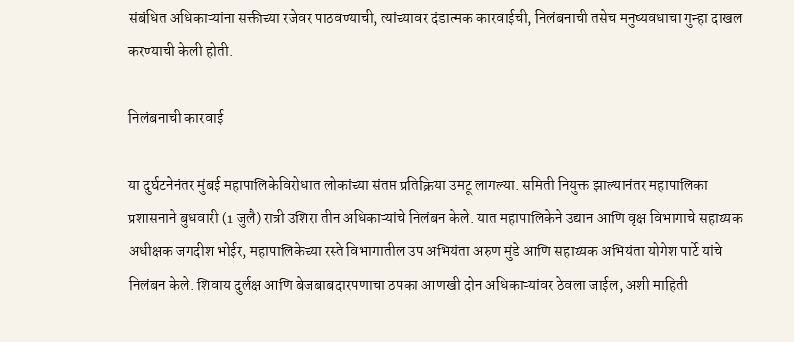संबंधित अधिकाऱ्यांना सक्तीच्या रजेवर पाठवण्याची, त्यांच्यावर दंडात्मक कारवाईची, निलंबनाची तसेच मनुष्यवधाचा गुन्हा दाखल करण्याची केली होती.

निलंबनाची कारवाई

या दुर्घटनेनंतर मुंबई महापालिकेविरोधात लोकांच्या संतप्त प्रतिक्रिया उमटू लागल्या. समिती नियुक्त झाल्यानंतर महापालिका प्रशासनाने बुधवारी (1 जुलै) रात्री उशिरा तीन अधिकाऱ्यांचे निलंबन केले. यात महापालिकेने उद्यान आणि वृक्ष विभागाचे सहाय्यक अधीक्षक जगदीश भोईर, महापालिकेच्या रस्ते विभागातील उप अभियंता अरुण मुंडे आणि सहाय्यक अभियंता योगेश पार्टे यांचे निलंबन केले. शिवाय दुर्लक्ष आणि बेजबाबदारपणाचा ठपका आणखी दोन अधिकाऱ्यांवर ठेवला जाईल, अशी माहिती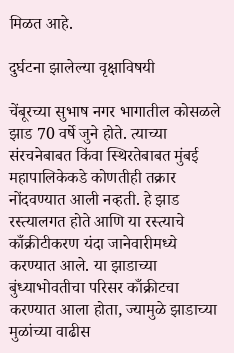मिळत आहे.

दुर्घटना झालेल्या वृक्षाविषयी

चेंबूरच्या सुभाष नगर भागातील कोसळले झाड 70 वर्षे जुने होते. त्याच्या संरचनेबाबत किंवा स्थिरतेबाबत मुंबई महापालिकेकडे कोणतीही तक्रार नोंदवण्यात आली नव्हती. हे झाड रस्त्यालगत होते आणि या रस्त्याचे काँक्रीटीकरण यंदा जानेवारीमध्ये करण्यात आले. या झाडाच्या बुंध्याभोवतीचा परिसर काँक्रीटचा करण्यात आला होता, ज्यामुळे झाडाच्या मुळांच्या वाढीस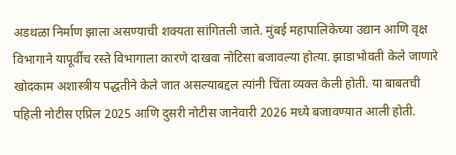अडथळा निर्माण झाला असण्याची शक्यता सांगितली जाते. मुंबई महापालिकेच्या उद्यान आणि वृक्ष विभागाने यापूर्वीच रस्ते विभागाला कारणे दाखवा नोटिसा बजावल्या होत्या. झाडाभोवती केले जाणारे खोदकाम अशास्त्रीय पद्धतीने केले जात असल्याबद्दल त्यांनी चिंता व्यक्त केली होती. या बाबतची पहिली नोटीस एप्रिल 2025 आणि दुसरी नोटीस जानेवारी 2026 मध्ये बजावण्यात आली होती.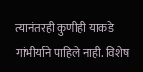त्यानंतरही कुणीही याकडे गांभीर्याने पाहिले नाही. विशेष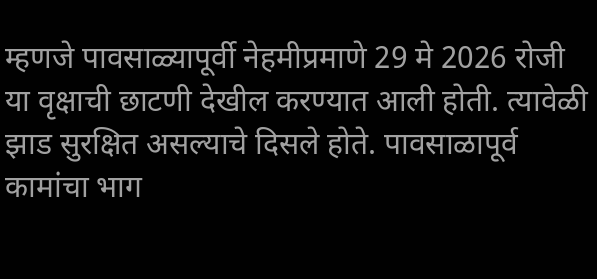म्हणजे पावसाळ्यापूर्वी नेहमीप्रमाणे 29 मे 2026 रोजी या वृक्षाची छाटणी देखील करण्यात आली होती. त्यावेळी झाड सुरक्षित असल्याचे दिसले होते. पावसाळापूर्व कामांचा भाग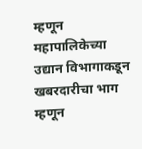म्हणून महापालिकेच्या उद्यान विभागाकडून खबरदारीचा भाग म्हणून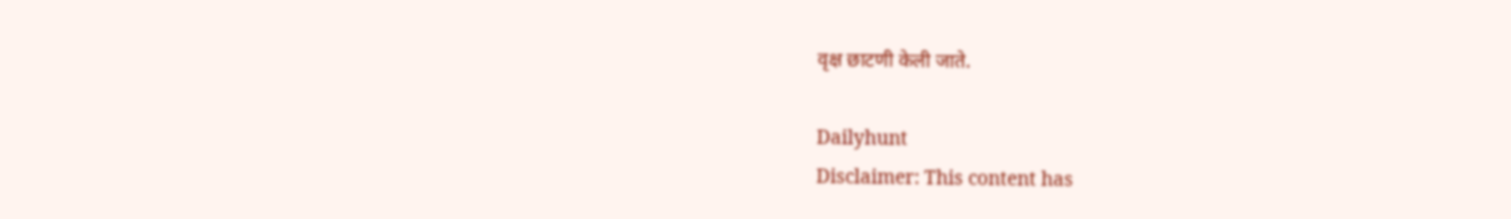वृक्ष छाटणी केली जाते.

Dailyhunt
Disclaimer: This content has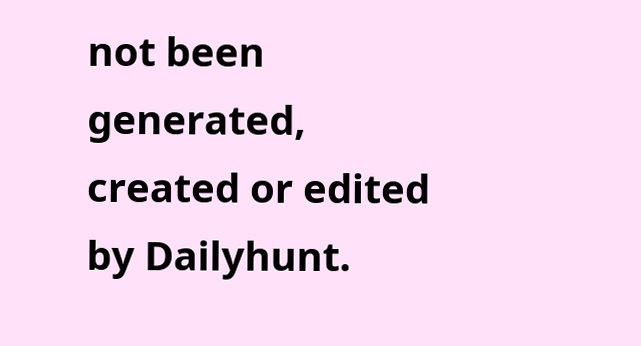not been generated, created or edited by Dailyhunt.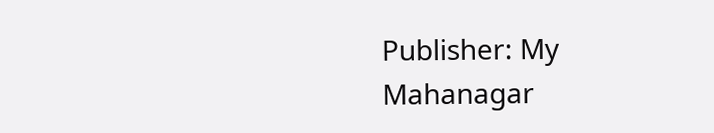Publisher: My Mahanagar